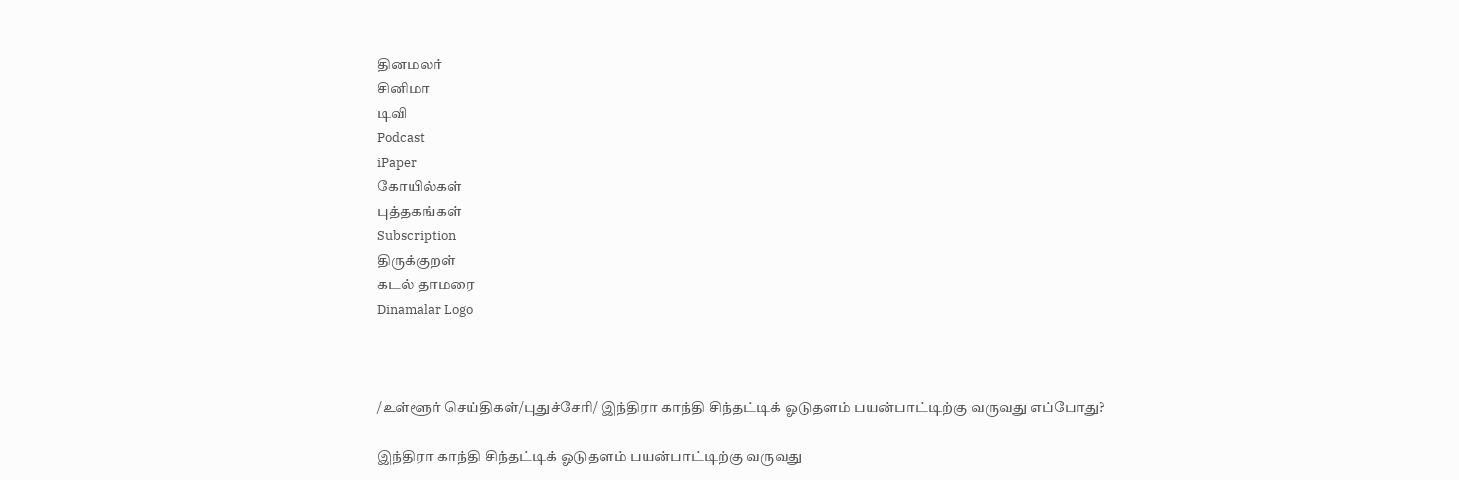தினமலர்
சினிமா
டிவி
Podcast
iPaper
கோயில்கள்
புத்தகங்கள்
Subscription
திருக்குறள்
கடல் தாமரை
Dinamalar Logo



/உள்ளூர் செய்திகள்/புதுச்சேரி/ இந்திரா காந்தி சிந்தட்டிக் ஓடுதளம் பயன்பாட்டிற்கு வருவது எப்போது?

இந்திரா காந்தி சிந்தட்டிக் ஓடுதளம் பயன்பாட்டிற்கு வருவது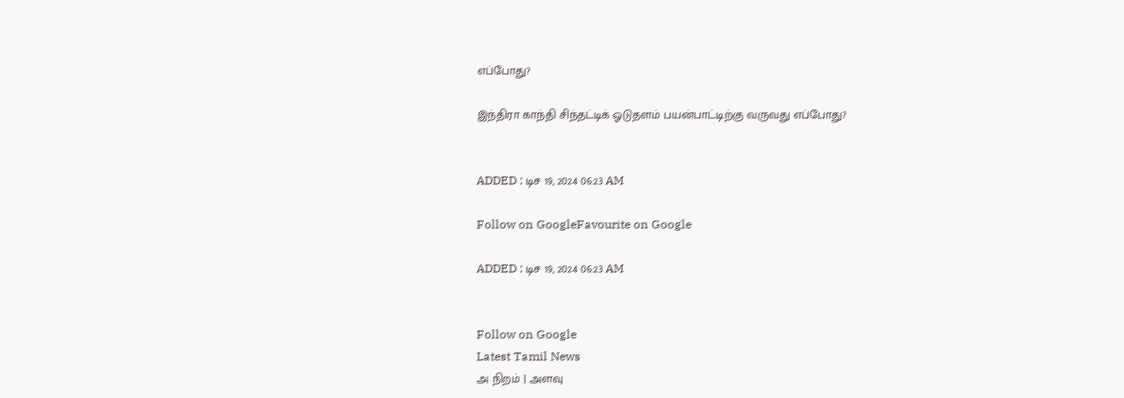எப்போது?

இந்திரா காந்தி சிந்தட்டிக் ஓடுதளம் பயன்பாட்டிற்கு வருவது எப்போது?


ADDED : டிச 19, 2024 06:23 AM

Follow on GoogleFavourite on Google

ADDED : டிச 19, 2024 06:23 AM


Follow on Google
Latest Tamil News
அ நிறம் | அளவு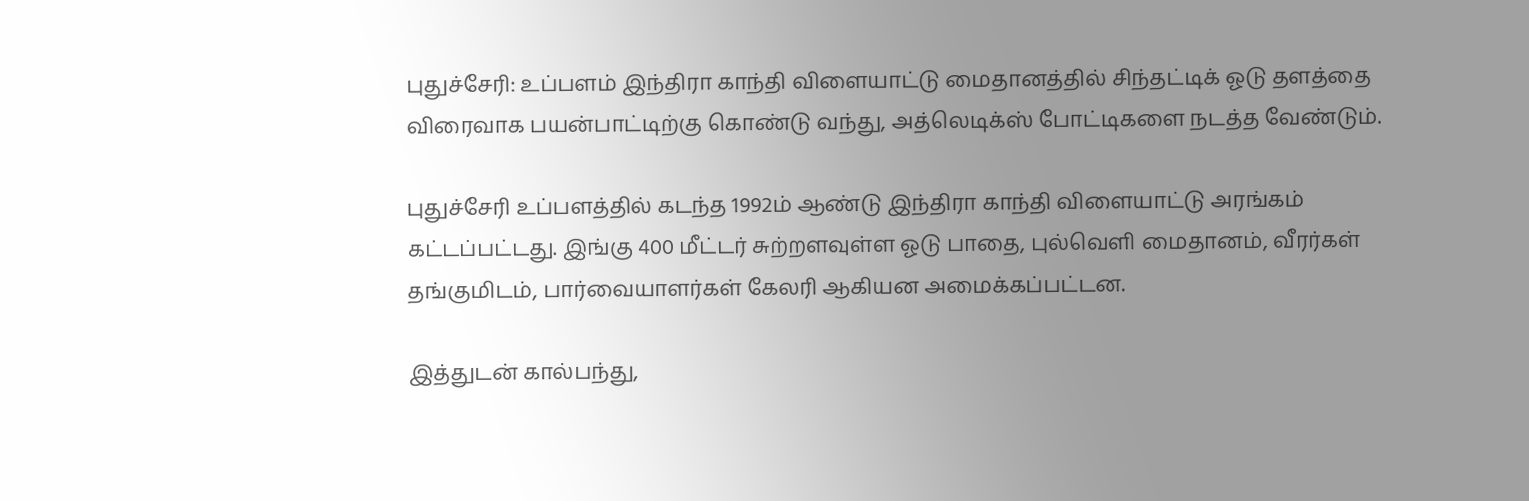புதுச்சேரி: உப்பளம் இந்திரா காந்தி விளையாட்டு மைதானத்தில் சிந்தட்டிக் ஓடு தளத்தை விரைவாக பயன்பாட்டிற்கு கொண்டு வந்து, அத்லெடிக்ஸ் போட்டிகளை நடத்த வேண்டும்.

புதுச்சேரி உப்பளத்தில் கடந்த 1992ம் ஆண்டு இந்திரா காந்தி விளையாட்டு அரங்கம் கட்டப்பட்டது. இங்கு 400 மீட்டர் சுற்றளவுள்ள ஓடு பாதை, புல்வெளி மைதானம், வீரர்கள் தங்குமிடம், பார்வையாளர்கள் கேலரி ஆகியன அமைக்கப்பட்டன.

இத்துடன் கால்பந்து,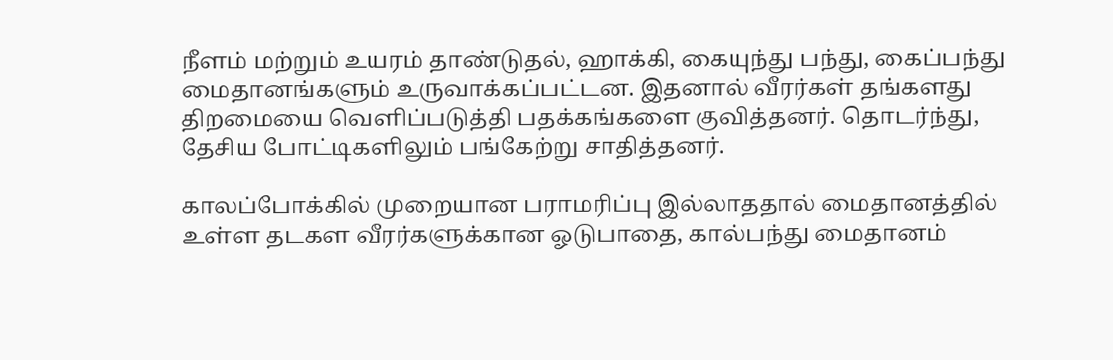நீளம் மற்றும் உயரம் தாண்டுதல், ஹாக்கி, கையுந்து பந்து, கைப்பந்து மைதானங்களும் உருவாக்கப்பட்டன. இதனால் வீரர்கள் தங்களது திறமையை வெளிப்படுத்தி பதக்கங்களை குவித்தனர். தொடர்ந்து, தேசிய போட்டிகளிலும் பங்கேற்று சாதித்தனர்.

காலப்போக்கில் முறையான பராமரிப்பு இல்லாததால் மைதானத்தில் உள்ள தடகள வீரர்களுக்கான ஓடுபாதை, கால்பந்து மைதானம்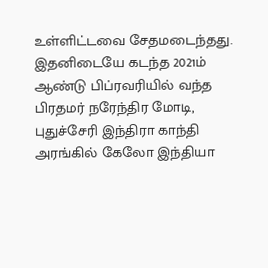உள்ளிட்டவை சேதமடைந்தது. இதனிடையே கடந்த 2021ம் ஆண்டு பிப்ரவரியில் வந்த பிரதமர் நரேந்திர மோடி, புதுச்சேரி இந்திரா காந்தி அரங்கில் கேலோ இந்தியா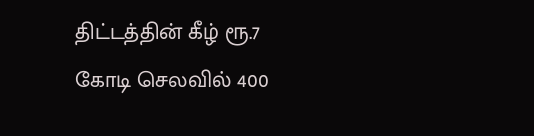திட்டத்தின் கீழ் ரூ.7 கோடி செலவில் 400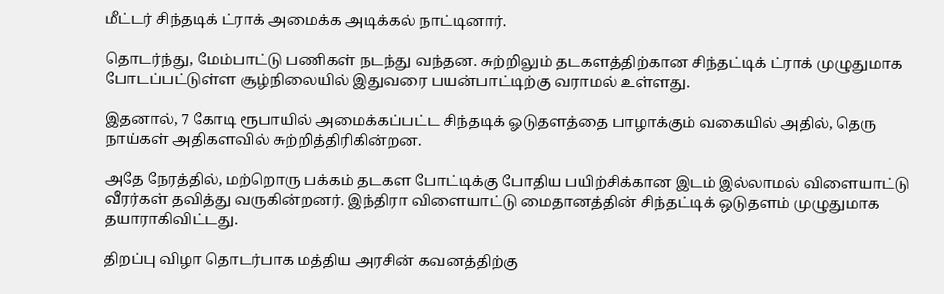மீட்டர் சிந்தடிக் ட்ராக் அமைக்க அடிக்கல் நாட்டினார்.

தொடர்ந்து, மேம்பாட்டு பணிகள் நடந்து வந்தன. சுற்றிலும் தடகளத்திற்கான சிந்தட்டிக் ட்ராக் முழுதுமாக போடப்பட்டுள்ள சூழ்நிலையில் இதுவரை பயன்பாட்டிற்கு வராமல் உள்ளது.

இதனால், 7 கோடி ரூபாயில் அமைக்கப்பட்ட சிந்தடிக் ஓடுதளத்தை பாழாக்கும் வகையில் அதில், தெரு நாய்கள் அதிகளவில் சுற்றித்திரிகின்றன.

அதே நேரத்தில், மற்றொரு பக்கம் தடகள போட்டிக்கு போதிய பயிற்சிக்கான இடம் இல்லாமல் விளையாட்டு வீரர்கள் தவித்து வருகின்றனர். இந்திரா விளையாட்டு மைதானத்தின் சிந்தட்டிக் ஒடுதளம் முழுதுமாக தயாராகிவிட்டது.

திறப்பு விழா தொடர்பாக மத்திய அரசின் கவனத்திற்கு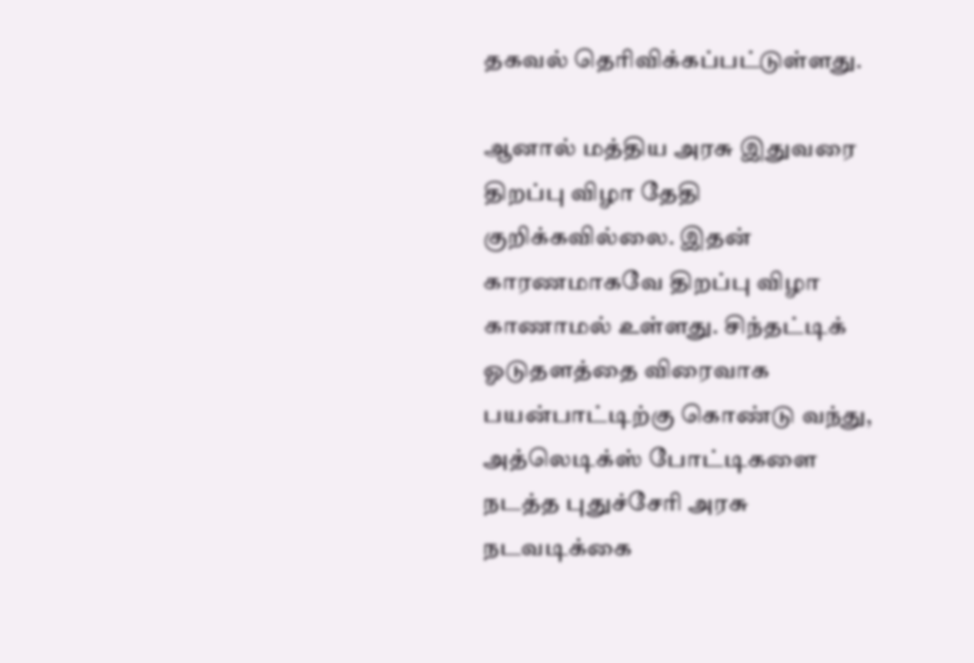தகவல் தெரிவிக்கப்பட்டுள்ளது.

ஆனால் மத்திய அரசு இதுவரை திறப்பு விழா தேதி குறிக்கவில்லை. இதன் காரணமாகவே திறப்பு விழா காணாமல் உள்ளது. சிந்தட்டிக் ஓடுதளத்தை விரைவாக பயன்பாட்டிற்கு கொண்டு வந்து, அத்லெடிக்ஸ் போட்டிகளை நடத்த புதுச்சேரி அரசு நடவடிக்கை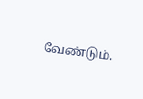வேண்டும்.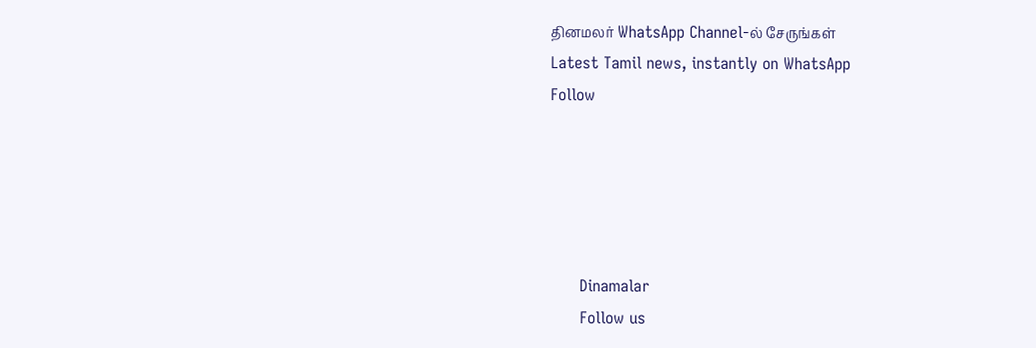தினமலர் WhatsApp Channel-ல் சேருங்கள்
Latest Tamil news, instantly on WhatsApp
Follow





      Dinamalar
      Follow us